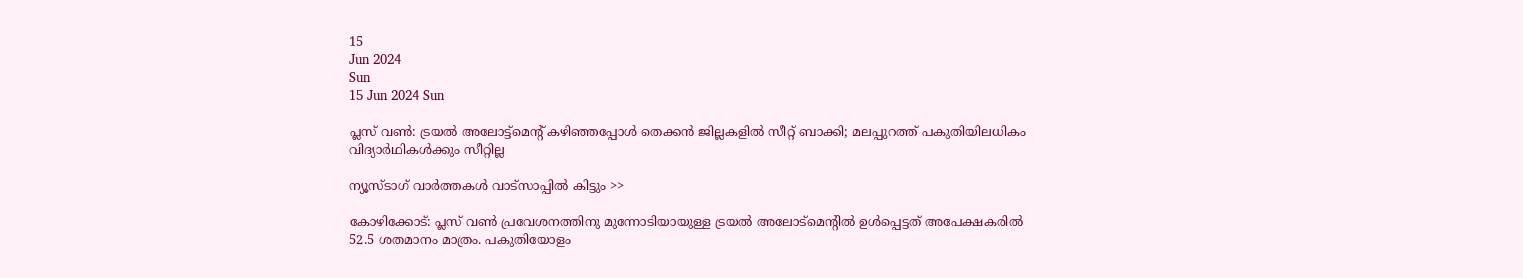15
Jun 2024
Sun
15 Jun 2024 Sun

പ്ലസ് വണ്‍: ട്രയല്‍ അലോട്ട്‌മെന്റ് കഴിഞ്ഞപ്പോള്‍ തെക്കന്‍ ജില്ലകളില്‍ സീറ്റ് ബാക്കി; മലപ്പുറത്ത് പകുതിയിലധികം വിദ്യാര്‍ഥികള്‍ക്കും സീറ്റില്ല

ന്യൂസ്ടാഗ് വാര്‍ത്തകള്‍ വാട്‌സാപ്പില്‍ കിട്ടും >>

കോഴിക്കോട്: പ്ലസ് വണ്‍ പ്രവേശനത്തിനു മുന്നോടിയായുള്ള ട്രയല്‍ അലോട്‌മെന്റില്‍ ഉള്‍പ്പെട്ടത് അപേക്ഷകരില്‍ 52.5 ശതമാനം മാത്രം. പകുതിയോളം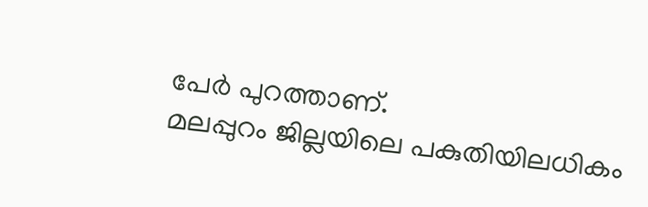പേര്‍ പുറത്താണ്.
മലപ്പുറം ജില്ലയിലെ പകുതിയിലധികം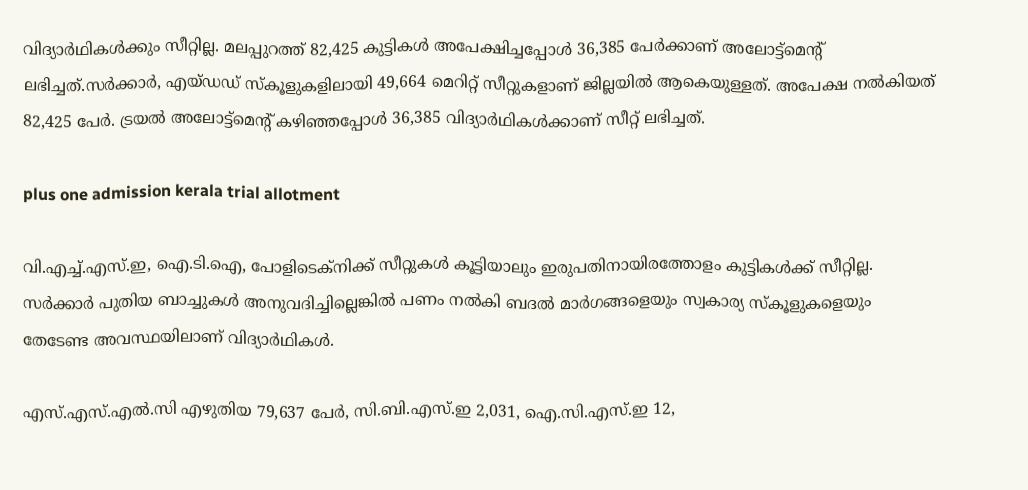വിദ്യാര്‍ഥികള്‍ക്കും സീറ്റില്ല. മലപ്പുറത്ത് 82,425 കുട്ടികള്‍ അപേക്ഷിച്ചപ്പോള്‍ 36,385 പേര്‍ക്കാണ് അലോട്ട്‌മെന്റ് ലഭിച്ചത്.സര്‍ക്കാര്‍, എയ്ഡഡ് സ്‌കൂളുകളിലായി 49,664 മെറിറ്റ് സീറ്റുകളാണ് ജില്ലയില്‍ ആകെയുള്ളത്. അപേക്ഷ നല്‍കിയത് 82,425 പേര്‍. ട്രയല്‍ അലോട്ട്‌മെന്റ് കഴിഞ്ഞപ്പോള്‍ 36,385 വിദ്യാര്‍ഥികള്‍ക്കാണ് സീറ്റ് ലഭിച്ചത്.

plus one admission kerala trial allotment

വി.എച്ച്.എസ്.ഇ, ഐ.ടി.ഐ, പോളിടെക്‌നിക്ക് സീറ്റുകള്‍ കൂട്ടിയാലും ഇരുപതിനായിരത്തോളം കുട്ടികള്‍ക്ക് സീറ്റില്ല. സര്‍ക്കാര്‍ പുതിയ ബാച്ചുകള്‍ അനുവദിച്ചില്ലെങ്കില്‍ പണം നല്‍കി ബദല്‍ മാര്‍ഗങ്ങളെയും സ്വകാര്യ സ്‌കൂളുകളെയും തേടേണ്ട അവസ്ഥയിലാണ് വിദ്യാര്‍ഥികള്‍.

എസ്.എസ്.എല്‍.സി എഴുതിയ 79,637 പേര്‍, സി.ബി.എസ്.ഇ 2,031, ഐ.സി.എസ്.ഇ 12,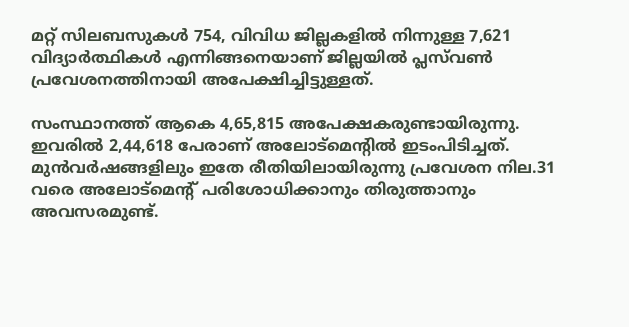മറ്റ് സിലബസുകള്‍ 754, വിവിധ ജില്ലകളില്‍ നിന്നുള്ള 7,621 വിദ്യാര്‍ത്ഥികള്‍ എന്നിങ്ങനെയാണ് ജില്ലയില്‍ പ്ലസ്‌വണ്‍ പ്രവേശനത്തിനായി അപേക്ഷിച്ചിട്ടുള്ളത്.

സംസ്ഥാനത്ത് ആകെ 4,65,815 അപേക്ഷകരുണ്ടായിരുന്നു. ഇവരില്‍ 2,44,618 പേരാണ് അലോട്‌മെന്റില്‍ ഇടംപിടിച്ചത്. മുന്‍വര്‍ഷങ്ങളിലും ഇതേ രീതിയിലായിരുന്നു പ്രവേശന നില.31 വരെ അലോട്‌മെന്റ് പരിശോധിക്കാനും തിരുത്താനും അവസരമുണ്ട്.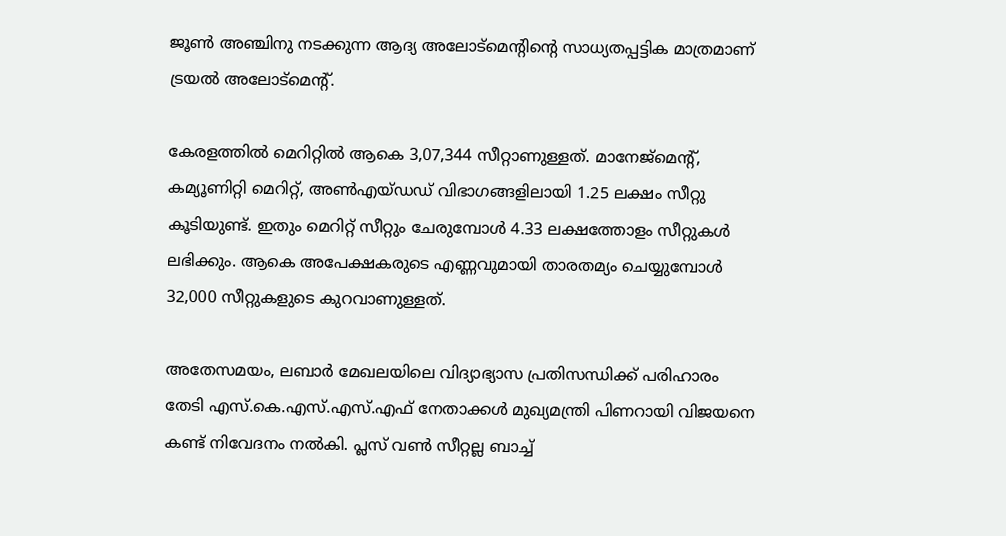ജൂണ്‍ അഞ്ചിനു നടക്കുന്ന ആദ്യ അലോട്‌മെന്റിന്റെ സാധ്യതപ്പട്ടിക മാത്രമാണ് ട്രയല്‍ അലോട്‌മെന്റ്.

കേരളത്തില്‍ മെറിറ്റില്‍ ആകെ 3,07,344 സീറ്റാണുള്ളത്. മാനേജ്‌മെന്റ്, കമ്യൂണിറ്റി മെറിറ്റ്, അണ്‍എയ്ഡഡ് വിഭാഗങ്ങളിലായി 1.25 ലക്ഷം സീറ്റു കൂടിയുണ്ട്. ഇതും മെറിറ്റ് സീറ്റും ചേരുമ്പോള്‍ 4.33 ലക്ഷത്തോളം സീറ്റുകള്‍ ലഭിക്കും. ആകെ അപേക്ഷകരുടെ എണ്ണവുമായി താരതമ്യം ചെയ്യുമ്പോള്‍ 32,000 സീറ്റുകളുടെ കുറവാണുള്ളത്.

അതേസമയം, ലബാര്‍ മേഖലയിലെ വിദ്യാഭ്യാസ പ്രതിസന്ധിക്ക് പരിഹാരം തേടി എസ്.കെ.എസ്.എസ്.എഫ് നേതാക്കള്‍ മുഖ്യമന്ത്രി പിണറായി വിജയനെ കണ്ട് നിവേദനം നല്‍കി. പ്ലസ് വണ്‍ സീറ്റല്ല ബാച്ച്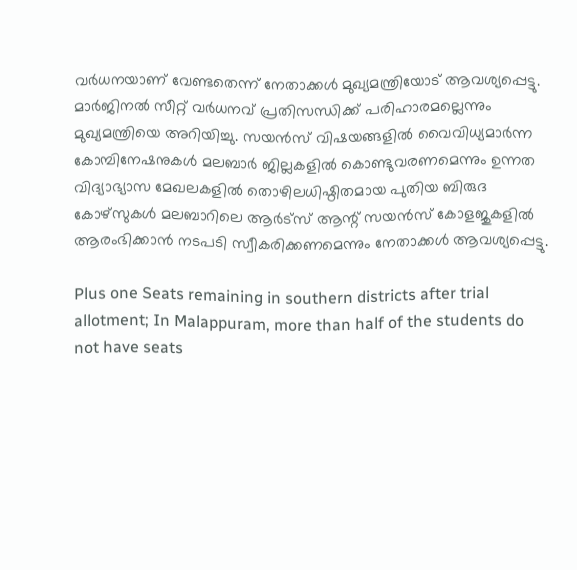വര്‍ധനയാണ് വേണ്ടതെന്ന് നേതാക്കള്‍ മുഖ്യമന്ത്രിയോട് ആവശ്യപ്പെട്ടു. മാര്‍ജിനല്‍ സീറ്റ് വര്‍ധനവ് പ്രതിസന്ധിക്ക് പരിഹാരമല്ലെന്നും മുഖ്യമന്ത്രിയെ അറിയിച്ചു. സയന്‍സ് വിഷയങ്ങളില്‍ വൈവിധ്യമാര്‍ന്ന കോമ്പിനേഷനുകള്‍ മലബാര്‍ ജില്ലകളില്‍ കൊണ്ടുവരണമെന്നും ഉന്നത വിദ്യാഭ്യാസ മേഖലകളില്‍ തൊഴിലധിഷ്ഠിതമായ പുതിയ ബിരുദ കോഴ്‌സുകള്‍ മലബാറിലെ ആര്‍ട്‌സ് ആന്റ് സയന്‍സ് കോളജുകളില്‍ ആരംഭിക്കാന്‍ നടപടി സ്വീകരിക്കണമെന്നും നേതാക്കള്‍ ആവശ്യപ്പെട്ടു.

Plus one Seats remaining in southern districts after trial allotment; In Malappuram, more than half of the students do not have seats